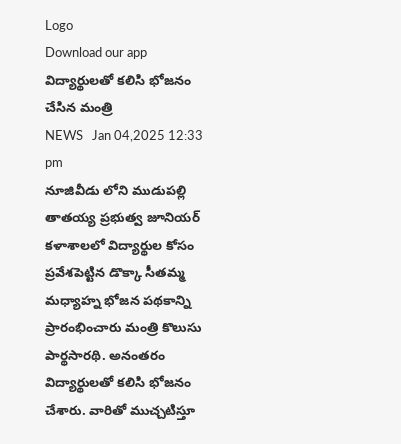Logo
Download our app
విద్యార్థుల‌తో క‌లిసి భోజ‌నం చేసిన మంత్రి
NEWS   Jan 04,2025 12:33 pm
నూజివీడు లోని ముడుపల్లి తాతయ్య ప్రభుత్వ జూనియర్ కళాశాలలో విద్యార్థుల కోసం ప్రవేశపెట్టిన డొక్కా సీతమ్మ మధ్యాహ్న భోజన పథ‌కాన్ని ప్రారంభించారు మంత్రి కొలుసు పార్థ‌సార‌థి. అనంతరం విద్యార్థులతో కలిసి భోజనం చేశారు. వారితో ముచ్చటిస్తూ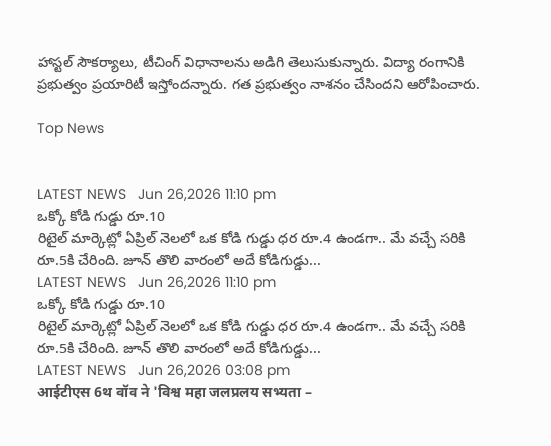హాస్టల్ సౌకర్యాలు, టీచింగ్ విధానాలను అడిగి తెలుసుకున్నారు. విద్యా రంగానికి ప్ర‌భుత్వం ప్ర‌యారిటీ ఇస్తోంద‌న్నారు. గ‌త ప్ర‌భుత్వం నాశ‌నం చేసింద‌ని ఆరోపించారు.

Top News


LATEST NEWS   Jun 26,2026 11:10 pm
ఒక్కో కోడి గుడ్డు రూ.10
రిటైల్ మార్కెట్లో ఏప్రిల్ నెలలో ఒక కోడి గుడ్డు ధర రూ.4 ఉండగా.. మే వచ్చే సరికి రూ.5కి చేరింది. జూన్ తొలి వారంలో అదే కోడిగుడ్డు...
LATEST NEWS   Jun 26,2026 11:10 pm
ఒక్కో కోడి గుడ్డు రూ.10
రిటైల్ మార్కెట్లో ఏప్రిల్ నెలలో ఒక కోడి గుడ్డు ధర రూ.4 ఉండగా.. మే వచ్చే సరికి రూ.5కి చేరింది. జూన్ తొలి వారంలో అదే కోడిగుడ్డు...
LATEST NEWS   Jun 26,2026 03:08 pm
आईटीएस 6थ वॉव ने 'विश्व महा जलप्रलय सभ्यता –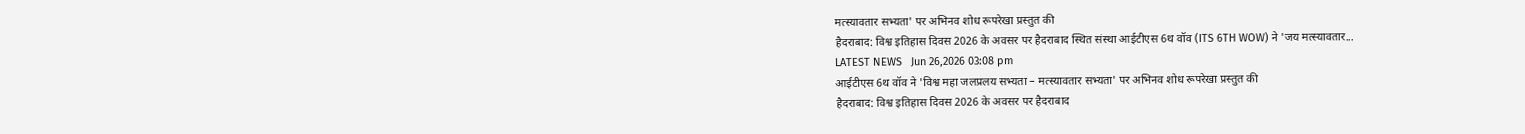मत्स्यावतार सभ्यता' पर अभिनव शोध रूपरेखा प्रस्तुत की
हैदराबाद: विश्व इतिहास दिवस 2026 के अवसर पर हैदराबाद स्थित संस्था आईटीएस 6थ वॉव (ITS 6TH WOW) ने 'जय मत्स्यावतार...
LATEST NEWS   Jun 26,2026 03:08 pm
आईटीएस 6थ वॉव ने 'विश्व महा जलप्रलय सभ्यता – मत्स्यावतार सभ्यता' पर अभिनव शोध रूपरेखा प्रस्तुत की
हैदराबाद: विश्व इतिहास दिवस 2026 के अवसर पर हैदराबाद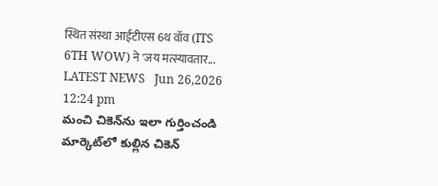स्थित संस्था आईटीएस 6थ वॉव (ITS 6TH WOW) ने 'जय मत्स्यावतार...
LATEST NEWS   Jun 26,2026 12:24 pm
మంచి చికెన్‌ను ఇలా గుర్తించండి
మార్కెట్‌లో కుల్లిన చికెన్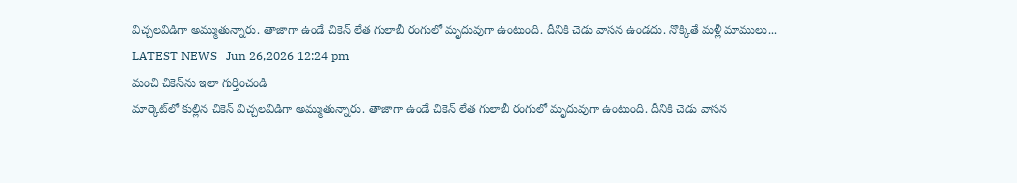విచ్చ‌ల‌విడిగా అమ్ముతున్నారు. తాజాగా ఉండే చికెన్ లేత గులాబీ రంగులో మృదువుగా ఉంటుంది. దీనికి చెడు వాస‌న ఉండదు. నొక్కితే మళ్లీ మాములు...
LATEST NEWS   Jun 26,2026 12:24 pm
మంచి చికెన్‌ను ఇలా గుర్తించండి
మార్కెట్‌లో కుల్లిన చికెన్ విచ్చ‌ల‌విడిగా అమ్ముతున్నారు. తాజాగా ఉండే చికెన్ లేత గులాబీ రంగులో మృదువుగా ఉంటుంది. దీనికి చెడు వాస‌న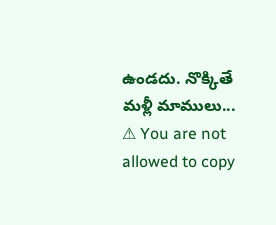ఉండదు. నొక్కితే మళ్లీ మాములు...
⚠ You are not allowed to copy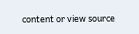content or view source